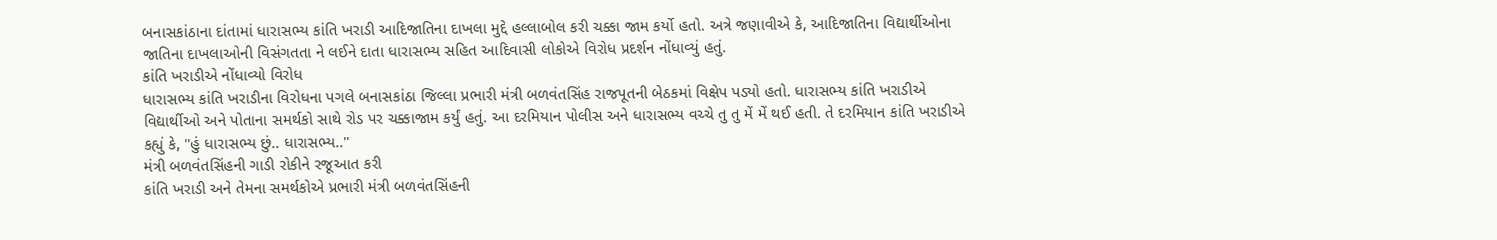બનાસકાંઠાના દાંતામાં ધારાસભ્ય કાંતિ ખરાડી આદિજાતિના દાખલા મુદ્દે હલ્લાબોલ કરી ચક્કા જામ કર્યો હતો. અત્રે જણાવીએ કે, આદિજાતિના વિદ્યાર્થીઓના જાતિના દાખલાઓની વિસંગતતા ને લઈને દાતા ધારાસભ્ય સહિત આદિવાસી લોકોએ વિરોધ પ્રદર્શન નોંધાવ્યું હતું.
કાંતિ ખરાડીએ નોંધાવ્યો વિરોધ
ધારાસભ્ય કાંતિ ખરાડીના વિરોધના પગલે બનાસકાંઠા જિલ્લા પ્રભારી મંત્રી બળવંતસિંહ રાજપૂતની બેઠકમાં વિક્ષેપ પડ્યો હતો. ધારાસભ્ય કાંતિ ખરાડીએ વિદ્યાર્થીઓ અને પોતાના સમર્થકો સાથે રોડ પર ચક્કાજામ કર્યું હતું. આ દરમિયાન પોલીસ અને ધારાસભ્ય વચ્ચે તુ તુ મેં મેં થઈ હતી. તે દરમિયાન કાંતિ ખરાડીએ કહ્યું કે, ''હું ધારાસભ્ય છું.. ધારાસભ્ય..''
મંત્રી બળવંતસિંહની ગાડી રોકીને રજૂઆત કરી
કાંતિ ખરાડી અને તેમના સમર્થકોએ પ્રભારી મંત્રી બળવંતસિંહની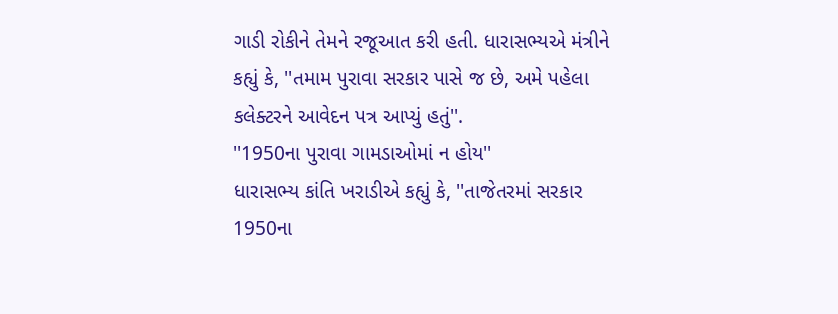ગાડી રોકીને તેમને રજૂઆત કરી હતી. ધારાસભ્યએ મંત્રીને કહ્યું કે, ''તમામ પુરાવા સરકાર પાસે જ છે, અમે પહેલા કલેક્ટરને આવેદન પત્ર આપ્યું હતું''.
''1950ના પુરાવા ગામડાઓમાં ન હોય''
ધારાસભ્ય કાંતિ ખરાડીએ કહ્યું કે, ''તાજેતરમાં સરકાર 1950ના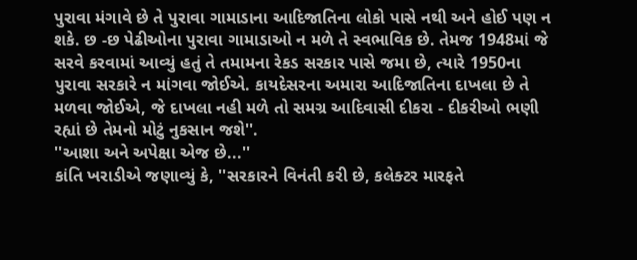પુરાવા મંગાવે છે તે પુરાવા ગામાડાના આદિજાતિના લોકો પાસે નથી અને હોઈ પણ ન શકે. છ -છ પેઢીઓના પુરાવા ગામાડાઓ ન મળે તે સ્વભાવિક છે. તેમજ 1948માં જે સરવે કરવામાં આવ્યું હતું તે તમામના રેકડ સરકાર પાસે જમા છે, ત્યારે 1950ના પુરાવા સરકારે ન માંગવા જોઈએ. કાયદેસરના અમારા આદિજાતિના દાખલા છે તે મળવા જોઈએ, જે દાખલા નહી મળે તો સમગ્ર આદિવાસી દીકરા - દીકરીઓ ભણી રહ્યાં છે તેમનો મોટું નુકસાન જશે''.
''આશા અને અપેક્ષા એજ છે...''
કાંતિ ખરાડીએ જણાવ્યું કે, ''સરકારને વિનંતી કરી છે, કલેક્ટર મારફતે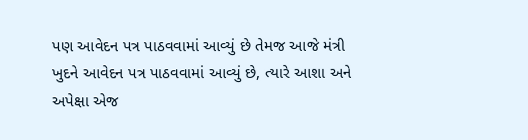પણ આવેદન પત્ર પાઠવવામાં આવ્યું છે તેમજ આજે મંત્રી ખુદને આવેદન પત્ર પાઠવવામાં આવ્યું છે, ત્યારે આશા અને અપેક્ષા એજ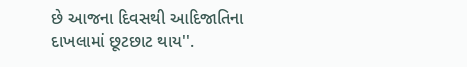છે આજના દિવસથી આદિજાતિના દાખલામાં છૂટછાટ થાય''.